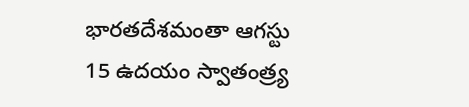భారతదేశమంతా ఆగస్టు 15 ఉదయం స్వాతంత్ర్య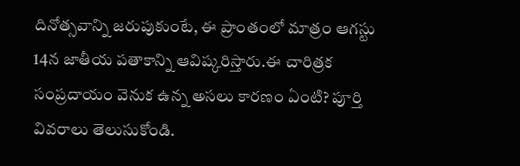దినోత్సవాన్ని జరుపుకుంటే, ఈ ప్రాంతంలో మాత్రం ఆగస్టు 14న జాతీయ పతాకాన్ని ఆవిష్కరిస్తారు.ఈ చారిత్రక సంప్రదాయం వెనుక ఉన్న అసలు కారణం ఏంటి? పూర్తి వివరాలు తెలుసుకోండి.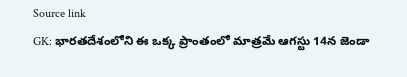Source link
GK: భారతదేశంలోని ఈ ఒక్క ప్రాంతంలో మాత్రమే ఆగస్టు 14న జెండా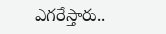ఎగరేస్తారు..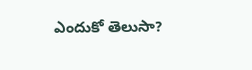ఎందుకో తెలుసా?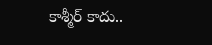కాశ్మీర్ కాదు..